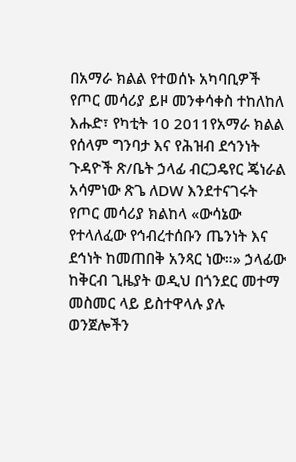በአማራ ክልል የተወሰኑ አካባቢዎች የጦር መሳሪያ ይዞ መንቀሳቀስ ተከለከለ
እሑድ፣ የካቲት 10 2011የአማራ ክልል የሰላም ግንባታ እና የሕዝብ ደኅንነት ጉዳዮች ጽ/ቤት ኃላፊ ብርጋዴየር ጄነራል አሳምነው ጽጌ ለDW እንደተናገሩት የጦር መሳሪያ ክልከላ «ውሳኔው የተላለፈው የኅብረተሰቡን ጤንነት እና ደኅነት ከመጠበቅ አንጻር ነው።» ኃላፊው ከቅርብ ጊዜያት ወዲህ በጎንደር መተማ መስመር ላይ ይስተዋላሉ ያሉ ወንጀሎችን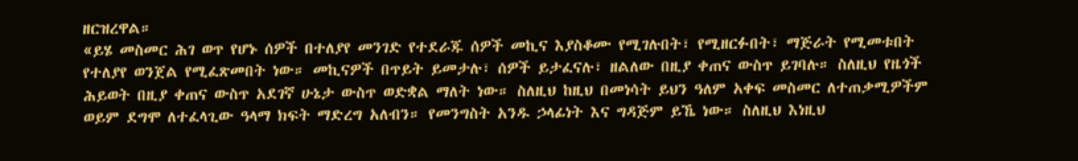ዘርዝረዋል።
«ይሄ መስመር ሕገ ወጥ የሆኑ ሰዎች በተለያየ መንገድ የተደራጁ ሰዎች መኪና እያስቆሙ የሚገሉበት፣ የሚዘርፉበት፣ ማጅራት የሚመቱበት የተለያየ ወንጀል የሚፈጽመበት ነው። መኪናዎች በጥይት ይመታሉ፣ ሰዎች ይታፈናሉ፣ ዘልለው በዚያ ቀጠና ውስጥ ይገባሉ። ስለዚህ የዜጎች ሕይወት በዚያ ቀጠና ውስጥ አደገኛ ሁኔታ ውስጥ ወድቋል ማለት ነው። ስለዚህ ከዚህ በመነሳት ይህን ዓለም አቀፍ መስመር ለተጠቃሚዎችም ወይም ደግሞ ለተፈላጊው ዓላማ ክፍት ማድረግ አለብን። የመንግስት አንዱ ኃላፊነት እና ግዳጅም ይኼ ነው። ስለዚህ እነዚህ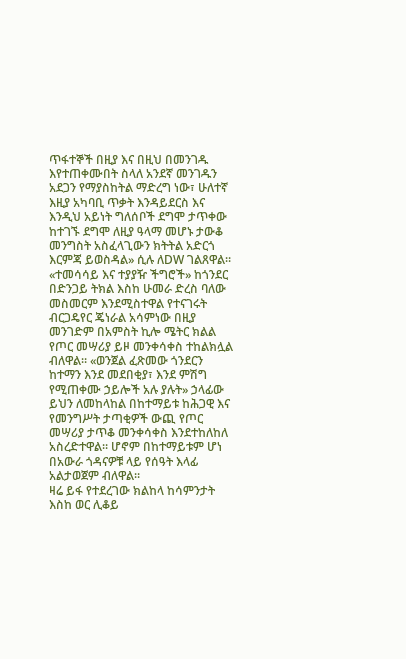ጥፋተኞች በዚያ እና በዚህ በመንገዱ እየተጠቀሙበት ስላለ አንደኛ መንገዱን አደጋን የማያስከትል ማድረግ ነው፣ ሁለተኛ እዚያ አካባቢ ጥቃት እንዳይደርስ እና እንዲህ አይነት ግለሰቦች ደግሞ ታጥቀው ከተገኙ ደግሞ ለዚያ ዓላማ መሆኑ ታውቆ መንግስት አስፈላጊውን ክትትል አድርጎ እርምጃ ይወስዳል» ሲሉ ለDW ገልጸዋል።
«ተመሳሳይ እና ተያያዥ ችግሮች» ከጎንደር በድንጋይ ትክል እስከ ሁመራ ድረስ ባለው መስመርም እንደሚስተዋል የተናገሩት ብርጋዴየር ጄነራል አሳምነው በዚያ መንገድም በአምስት ኪሎ ሜትር ክልል የጦር መሣሪያ ይዞ መንቀሳቀስ ተከልክሏል ብለዋል። «ወንጀል ፈጽመው ጎንደርን ከተማን እንደ መደበቂያ፣ እንደ ምሽግ የሚጠቀሙ ኃይሎች አሉ ያሉት» ኃላፊው ይህን ለመከላከል በከተማይቱ ከሕጋዊ እና የመንግሥት ታጣቂዎች ውጪ የጦር መሣሪያ ታጥቆ መንቀሳቀስ እንደተከለከለ አስረድተዋል። ሆኖም በከተማይቱም ሆነ በአውራ ጎዳናዎቹ ላይ የሰዓት እላፊ አልታወጀም ብለዋል።
ዛሬ ይፋ የተደረገው ክልከላ ከሳምንታት እስከ ወር ሊቆይ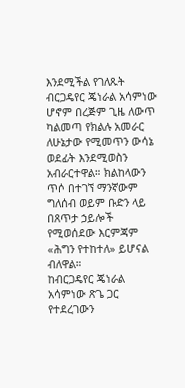እንደሚችል የገለጹት ብርጋዴየር ጄነራል አሳምነው ሆኖም በረጅም ጊዜ ለውጥ ካልመጣ የክልሉ አመራር ለሁኔታው የሚመጥን ውሳኔ ወደፊት እንደሚወስን አብራርተዋል። ክልከላውን ጥሶ በተገኘ ማንኛውም ግለሰብ ወይም ቡድን ላይ በጸጥታ ኃይሎች የሚወሰደው እርምጃም «ሕግን የተከተለ» ይሆናል ብለዋል።
ከብርጋዴየር ጄነራል አሳምነው ጽጌ ጋር የተደረገውን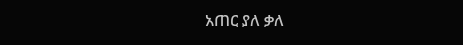አጠር ያለ ቃለ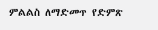ምልልስ ለማድመጥ የድምጽ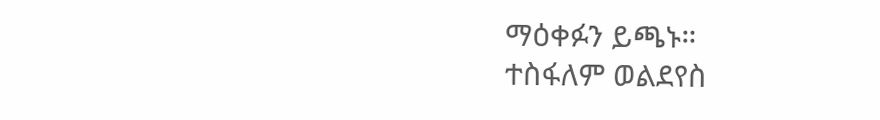ማዕቀፉን ይጫኑ።
ተስፋለም ወልደየስ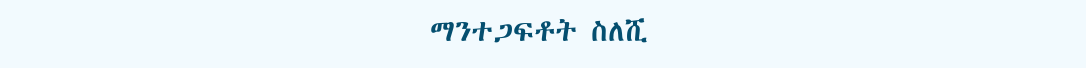ማንተጋፍቶት ስለሺ